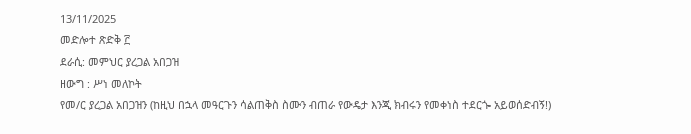13/11/2025
መድሎተ ጽድቅ ፫
ደራሲ: መምህር ያረጋል አበጋዝ
ዘውግ : ሥነ መለኮት
የመ/ር ያረጋል አበጋዝን (ከዚህ በኋላ መዓርጉን ሳልጠቅስ ስሙን ብጠራ የውዴታ እንጂ ክብሩን የመቀነስ ተደርጐ አይወሰድብኝ!)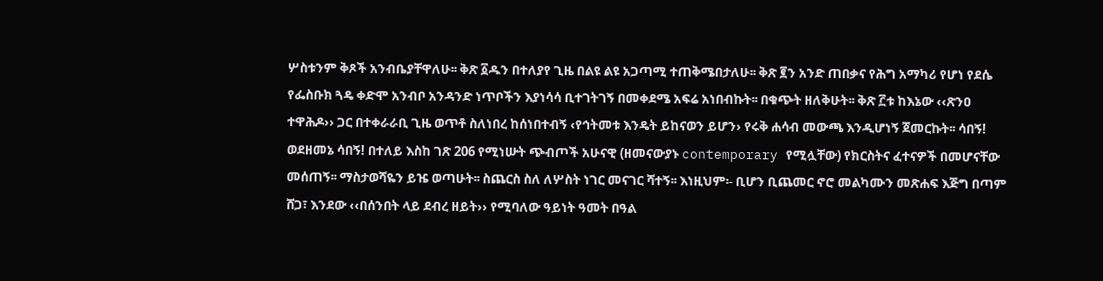ሦስቱንም ቅጾች አንብቤያቸዋለሁ፡፡ ቅጽ ፩ዱን በተለያየ ጊዜ በልዩ ልዩ አጋጣሚ ተጠቅሜበታለሁ፡፡ ቅጽ ፪ን አንድ ጠበቃና የሕግ አማካሪ የሆነ የደሴ የፌስቡክ ጓዴ ቀድሞ አንብቦ አንዳንድ ነጥቦችን እያነሳሳ ቢተገትገኝ በመቀደሜ አፍሬ አነበብኩት፡፡ በቁጭት ዘለቅሁት፡፡ ቅጽ ፫ቱ ከእኔው ‹‹ጽንዐ ተዋሕዶ›› ጋር በተቀራራቢ ጊዜ ወጥቶ ስለነበረ ከሰነበተብኝ ‹የኅትመቱ እንዴት ይከናወን ይሆን› የሩቅ ሐሳብ መውጫ እንዲሆነኝ ጀመርኩት፡፡ ሳበኝ! ወደዘመኔ ሳበኝ! በተለይ እስከ ገጽ 206 የሚነሡት ጭብጦች አሁናዊ (ዘመናውያኑ contemporary የሚሏቸው) የክርስትና ፈተናዎች በመሆናቸው መሰጠኝ፡፡ ማስታወሻዬን ይዤ ወጣሁት፡፡ ስጨርስ ስለ ለሦስት ነገር መናገር ሻተኝ፡፡ እነዚህም፡- ቢሆን ቢጨመር ኖሮ መልካሙን መጽሐፍ እጅግ በጣም ሸጋ፣ እንደው ‹‹በሰንበት ላይ ደብረ ዘይት›› የሚባለው ዓይነት ዓመት በዓል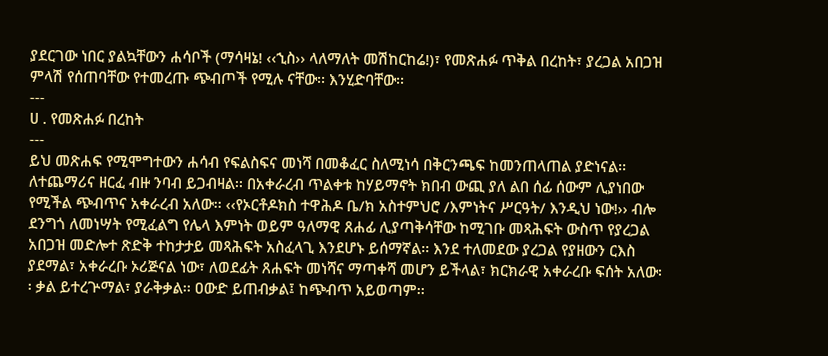ያደርገው ነበር ያልኳቸውን ሐሳቦች (ማሳዛኔ! ‹‹ኂስ›› ላለማለት መሽከርከሬ!)፣ የመጽሐፉ ጥቅል በረከት፣ ያረጋል አበጋዝ ምላሽ የሰጠባቸው የተመረጡ ጭብጦች የሚሉ ናቸው፡፡ እንሂድባቸው፡፡
---
ሀ . የመጽሐፉ በረከት
---
ይህ መጽሐፍ የሚሞግተውን ሐሳብ የፍልስፍና መነሻ በመቆፈር ስለሚነሳ በቅርንጫፍ ከመንጠላጠል ያድነናል፡፡ ለተጨማሪና ዘርፈ ብዙ ንባብ ይጋብዛል፡፡ በአቀራረብ ጥልቀቱ ከሃይማኖት ክበብ ውጪ ያለ ልበ ሰፊ ሰውም ሊያነበው የሚችል ጭብጥና አቀራረብ አለው፡፡ ‹‹የኦርቶዶክስ ተዋሕዶ ቤ/ክ አስተምህሮ /እምነትና ሥርዓት/ እንዲህ ነው!›› ብሎ ደንግጎ ለመነሣት የሚፈልግ የሌላ እምነት ወይም ዓለማዊ ጸሐፊ ሊያጣቅሳቸው ከሚገቡ መጻሕፍት ውስጥ የያረጋል አበጋዝ መድሎተ ጽድቅ ተከታታይ መጻሕፍት አስፈላጊ እንደሆኑ ይሰማኛል፡፡ እንደ ተለመደው ያረጋል የያዘውን ርእስ ያደማል፣ አቀራረቡ ኦሪጅናል ነው፣ ለወደፊት ጸሐፍት መነሻና ማጣቀሻ መሆን ይችላል፣ ክርክራዊ አቀራረቡ ፍሰት አለው፡፡ ቃል ይተረጕማል፣ ያራቅቃል፡፡ ዐውድ ይጠብቃል፤ ከጭብጥ አይወጣም፡፡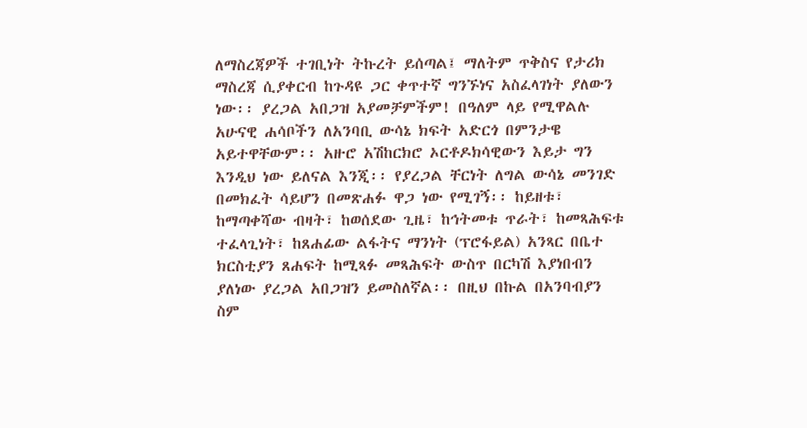ለማስረጃዎች ተገቢነት ትኩረት ይሰጣል፤ ማለትም ጥቅስና የታሪክ ማስረጃ ሲያቀርብ ከጉዳዩ ጋር ቀጥተኛ ግንኙነና አስፈላገነት ያለውን ነው፡፡ ያረጋል አበጋዝ አያመቻምችም! በዓለም ላይ የሚዋልሉ አሁናዊ ሐሳቦችን ለአንባቢ ውሳኔ ክፍት አድርጎ በምንታዌ አይተዋቸውም፡፡ አዙሮ አሽከርክሮ ኦርቶዶክሳዊውን እይታ ግን እንዲህ ነው ይለናል እንጂ፡፡ የያረጋል ቸርነት ለግል ውሳኔ መንገድ በመክፈት ሳይሆን በመጽሐፉ ዋጋ ነው የሚገኝ፡፡ ከይዘቱ፣ ከማጣቀሻው ብዛት፣ ከወሰደው ጊዜ፣ ከኅትመቱ ጥራት፣ ከመጻሕፍቱ ተፈላጊነት፣ ከጸሐፊው ልፋትና ማንነት (ፕሮፋይል) አንጻር በቤተ ክርስቲያን ጸሐፍት ከሚጻፉ መጻሕፍት ውስጥ በርካሽ እያነበብን ያለነው ያረጋል አበጋዝን ይመስለኛል፡፡ በዚህ በኩል በአንባብያን ስም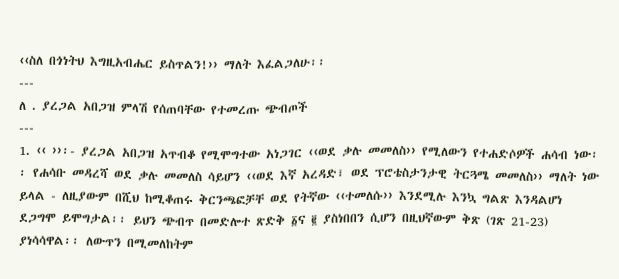‹‹ስለ በጎነትህ እግዚአብሔር ይስጥልን!›› ማለት እፈልጋለሁ፡፡
---
ለ . ያረጋል አበጋዝ ምላሽ የሰጠባቸው የተመረጡ ጭብጦች
---
1. ‹‹ ››፡- ያረጋል አበጋዝ አጥብቆ የሚሞግተው አነጋገር ‹‹ወደ ቃሉ መመለስ›› የሚለውን የተሐድሶዎች ሐሳብ ነው፡፡ የሐሳቡ መዳረሻ ወደ ቃሉ መመለስ ሳይሆን ‹‹ወደ እኛ አረዳድ፣ ወደ ፕሮቴስታንታዊ ትርጓሜ መመለስ›› ማለት ነው ይላል - ለዚያውም በሺህ ከሚቆጠሩ ቅርንጫፎቻቸ ወደ የትኛው ‹‹ተመለሱ›› እንደሚሉ እንኳ ግልጽ እንዳልሆነ ደጋግሞ ይሞግታል፡፡ ይህን ጭብጥ በመድሎተ ጽድቅ ፩ና ፪ ያስነበበን ሲሆን በዚህኛውም ቅጽ (ገጽ 21-23) ያነሳሳዋል፡፡ ለውጥን በሚመለከትም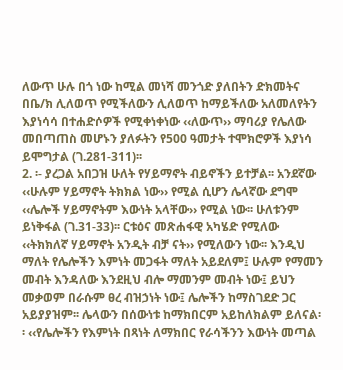ለውጥ ሁሉ በጎ ነው ከሚል መነሻ መንጎድ ያለበትን ድክመትና በቤ/ክ ሊለወጥ የሚችለውን ሊለወጥ ከማይችለው አለመለየትን እያነሳሳ በተሐድሶዎች የሚቀነቀነው ‹‹ለውጥ›› ማባሪያ የሌለው መበጣጠስ መሆኑን ያለፉትን የ500 ዓመታት ተሞክሮዎች እያነሳ ይሞግታል (ገ.281-311)፡፡
2. ፡- ያረጋል አበጋዝ ሁለት የሃይማኖት ብይኖችን ይተቻል፡፡ አንደኛው ‹‹ሁሉም ሃይማኖት ትክክል ነው›› የሚል ሲሆን ሌላኛው ደግሞ ‹‹ሌሎች ሃይማኖትም እውነት አላቸው›› የሚል ነው፡፡ ሁለቱንም ይነቅፋል (ገ.31-33)፡፡ ርቱዕና መጽሐፋዊ አካሄድ የሚለው ‹‹ትክክለኛ ሃይማኖት አንዲት ብቻ ናት›› የሚለውን ነው፡፡ እንዲህ ማለት የሌሎችን እምነት መጋፋት ማለት አይደለም፤ ሁሉም የማመን መብት እንዳለው እንደዚህ ብሎ ማመንም መብት ነው፤ ይህን መቃወም በራሱም ፀረ ብዝኃነት ነው፤ ሌሎችን ከማስገደድ ጋር አይያያዝም፡፡ ሌላውን በሰውነቱ ከማክበርም አይከለክልም ይለናል፡፡ ‹‹የሌሎችን የእምነት በጻነት ለማክበር የራሳችንን እውነት መጣል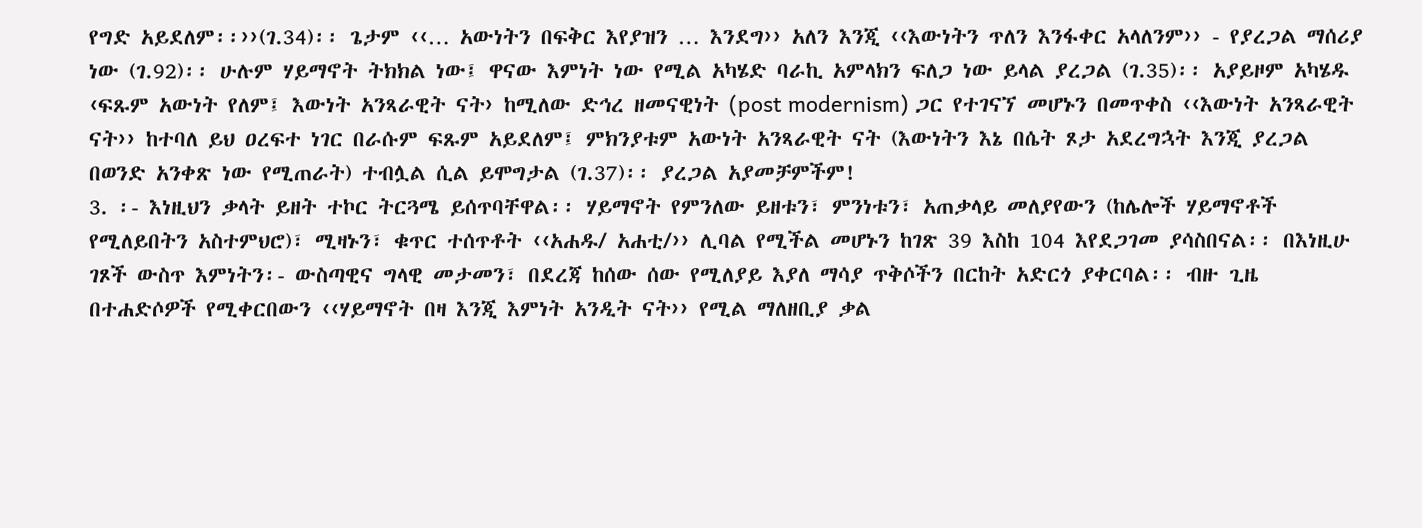የግድ አይደለም፡፡››(ገ.34)፡፡ ጌታም ‹‹… አውነትን በፍቅር እየያዝን … እንደግ›› አለን እንጂ ‹‹እውነትን ጥለን እንፋቀር አላለንም›› - የያረጋል ማሰሪያ ነው (ገ.92)፡፡ ሁሉም ሃይማኖት ትክክል ነው፤ ዋናው እምነት ነው የሚል አካሄድ ባራኪ አምላክን ፍለጋ ነው ይላል ያረጋል (ገ.35)፡፡ አያይዞም አካሄዱ ‹ፍጹም አውነት የለም፤ እውነት አንጻራዊት ናት› ከሚለው ድኅረ ዘመናዊነት (post modernism) ጋር የተገናኘ መሆኑን በመጥቀስ ‹‹እውነት አንጻራዊት ናት›› ከተባለ ይህ ዐረፍተ ነገር በራሱም ፍጹም አይደለም፤ ምክንያቱም አውነት አንጻራዊት ናት (እውነትን እኔ በሴት ጾታ አደረግኋት እንጂ ያረጋል በወንድ አንቀጽ ነው የሚጠራት) ተብሏል ሲል ይሞግታል (ገ.37)፡፡ ያረጋል አያመቻምችም!
3. ፡- እነዚህን ቃላት ይዘት ተኮር ትርጓሜ ይሰጥባቸዋል፡፡ ሃይማኖት የምንለው ይዘቱን፣ ምንነቱን፣ አጠቃላይ መለያየውን (ከሌሎች ሃይማኖቶች የሚለይበትን አስተምህሮ)፣ ሚዛኑን፣ ቁጥር ተሰጥቶት ‹‹አሐዱ/ አሐቲ/›› ሊባል የሚችል መሆኑን ከገጽ 39 እስከ 104 እየደጋገመ ያሳስበናል፡፡ በእነዚሁ ገጾች ውስጥ እምነትን፡- ውስጣዊና ግላዊ መታመን፣ በደረጃ ከሰው ሰው የሚለያይ እያለ ማሳያ ጥቅሶችን በርከት አድርጎ ያቀርባል፡፡ ብዙ ጊዜ በተሐድሶዎች የሚቀርበውን ‹‹ሃይማኖት በዛ እንጂ እምነት አንዲት ናት›› የሚል ማለዘቢያ ቃል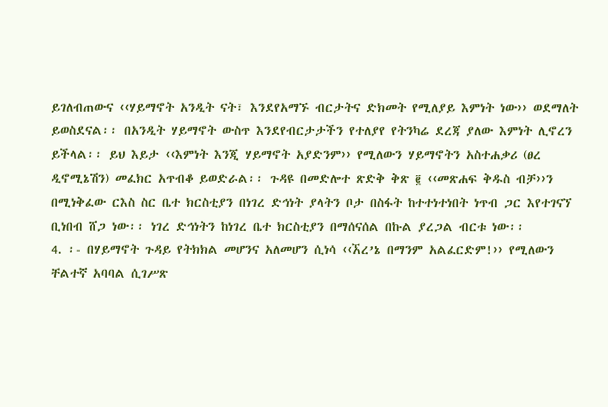ይገለብጠውና ‹‹ሃይማኖት አንዲት ናት፣ እንደየአማኙ ብርታትና ድክመት የሚለያይ እምነት ነው›› ወደማለት ይወስደናል፡፡ በአንዲት ሃይማኖት ውስጥ እንደየብርታታችን የተለያየ የትንካሬ ደረጃ ያለው እምነት ሊኖረን ይችላል፡፡ ይህ እይታ ‹‹እምነት እንጂ ሃይማኖት አያድንም›› የሚለውን ሃይማኖትን አስተሐቃሪ (ፀረ ዲኖሚኔሽን) መፈክር አጥብቆ ይወድራል፡፡ ጉዳዩ በመድሎተ ጽድቅ ቅጽ ፪ ‹‹መጽሐፍ ቅዱስ ብቻ››ን በሚነቅፈው ርእስ ስር ቤተ ክርስቲያን በነገረ ድኅነት ያላትን ቦታ በስፋት ከተተነተነበት ነጥብ ጋር እየተገናኘ ቢነበብ ሸጋ ነው፡፡ ነገረ ድኅነትን ከነገረ ቤተ ክርስቲያን በማሰናሰል በኩል ያረጋል ብርቱ ነው፡፡
4. ፡- በሃይማኖት ጉዳይ የትክክል መሆንና አለመሆን ሲነሳ ‹‹ኧረ’ኔ በማንም አልፈርድም!›› የሚለውን ቸልተኛ አባባል ሲገሥጽ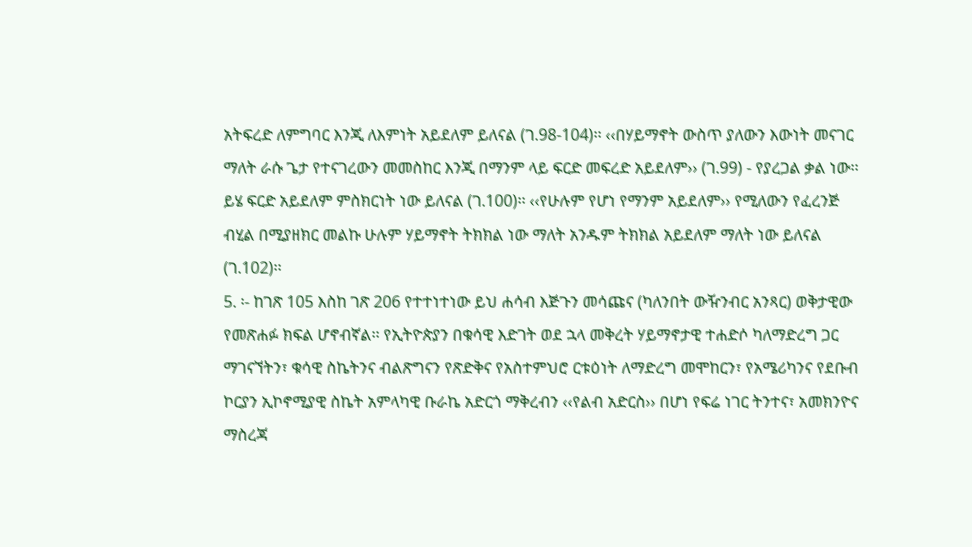አትፍረድ ለምግባር እንጂ ለእምነት አይደለም ይለናል (ገ.98-104)፡፡ ‹‹በሃይማኖት ውስጥ ያለውን እውነት መናገር ማለት ራሱ ጌታ የተናገረውን መመስከር እንጂ በማንም ላይ ፍርድ መፍረድ አይደለም›› (ገ.99) - የያረጋል ቃል ነው፡፡ ይሄ ፍርድ አይደለም ምስክርነት ነው ይለናል (ገ.100)፡፡ ‹‹የሁሉም የሆነ የማንም አይደለም›› የሚለውን የፈረንጅ ብሂል በሚያዘክር መልኩ ሁሉም ሃይማኖት ትክክል ነው ማለት አንዱም ትክክል አይደለም ማለት ነው ይለናል (ገ.102)፡፡
5. ፡- ከገጽ 105 እስከ ገጽ 206 የተተነተነው ይህ ሐሳብ እጅጉን መሳጩና (ካለንበት ውዥንብር አንጻር) ወቅታዊው የመጽሐፉ ክፍል ሆኖብኛል፡፡ የኢትዮጵያን በቁሳዊ እድገት ወደ ኋላ መቅረት ሃይማኖታዊ ተሐድሶ ካለማድረግ ጋር ማገናኘትን፣ ቁሳዊ ስኬትንና ብልጽግናን የጽድቅና የአስተምህሮ ርቱዕነት ለማድረግ መሞከርን፣ የአሜሪካንና የደቡብ ኮርያን ኢኮኖሚያዊ ስኬት አምላካዊ ቡራኬ አድርጎ ማቅረብን ‹‹የልብ አድርስ›› በሆነ የፍሬ ነገር ትንተና፣ አመክንዮና ማስረጃ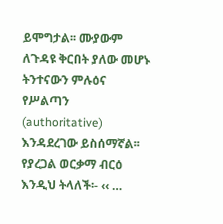ይሞግታል፡፡ ሙያውም ለጉዳዩ ቅርበት ያለው መሆኑ ትንተናውን ምሉዕና የሥልጣን (authoritative) እንዳደረገው ይስሰማኛል፡፡ የያረጋል ወርቃማ ብርዕ እንዲህ ትላለች፡- ‹‹ …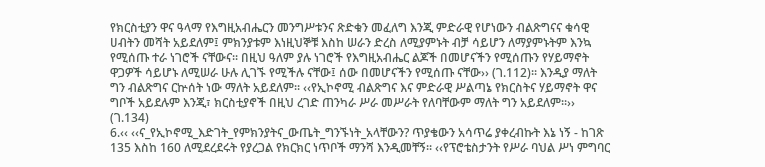የክርስቲያን ዋና ዓላማ የእግዚአብሔርን መንግሥቱንና ጽድቁን መፈለግ እንጂ ምድራዊ የሆነውን ብልጽግናና ቁሳዊ ሀብትን መሻት አይደለም፤ ምክንያቱም እነዚህኞቹ እስከ ሠራን ድረስ ለሚያምኑት ብቻ ሳይሆን ለማያምኑትም እንኳ የሚሰጡ ተራ ነገሮች ናቸውና፡፡ በዚህ ዓለም ያሉ ነገሮች የእግዚአብሔር ልጆች በመሆናችን የሚሰጡን የሃይማኖት ዋጋዎች ሳይሆኑ ለሚሠራ ሁሉ ሊገኙ የሚችሉ ናቸው፤ ሰው በመሆናችን የሚሰጡ ናቸው›› (ገ.112)፡፡ እንዲያ ማለት ግን ብልጽግና ርኵሰት ነው ማለት አይደለም፡፡ ‹‹የኢኮኖሚ ብልጽግና እና ምድራዊ ሥልጣኔ የክርስትና ሃይማኖት ዋና ግቦች አይደሉም እንጂ፣ ክርስቲያኖች በዚህ ረገድ ጠንካራ ሥራ መሥራት የለባቸውም ማለት ግን አይደለም፡፡›› (ገ.134)
6.‹‹ ‹‹ና_የኢኮኖሚ_እድገት_የምክንያትና_ውጤት_ግንኙነት_አላቸውን? ጥያቄውን አሳጥሬ ያቀረብኩት እኔ ነኝ - ከገጽ 135 እስከ 160 ለሚደረደሩት የያረጋል የክርክር ነጥቦች ማንሻ እንዲመቸኝ፡፡ ‹‹የፕሮቴስታንት የሥራ ባህል ሥነ ምግባር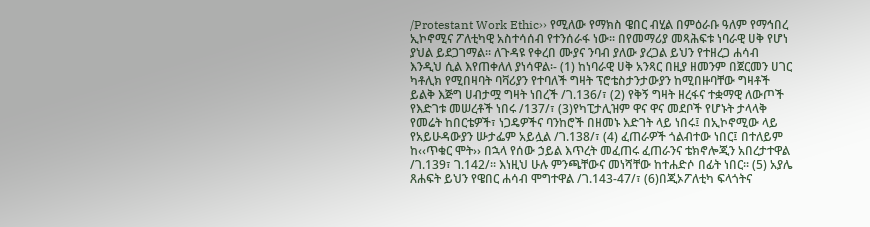/Protestant Work Ethic›› የሚለው የማክስ ዌበር ብሂል በምዕራቡ ዓለም የማኅበረ ኢኮኖሚና ፖለቲካዊ አስተሳሰብ የተንሰራፋ ነው፡፡ በየመማሪያ መጻሕፍቱ ነባራዊ ሀቅ የሆነ ያህል ይደጋገማል፡፡ ለጉዳዩ የቀረበ ሙያና ንባብ ያለው ያረጋል ይህን የተዘረጋ ሐሳብ እንዲህ ሲል እየጠቀለለ ያነሳዋል፡- (1) ከነባራዊ ሀቅ አንጻር በዚያ ዘመንም በጀርመን ሀገር ካቶሊክ የሚበዛባት ባቫሪያን የተባለች ግዛት ፕሮቴስታንታውያን ከሚበዙባቸው ግዛቶች ይልቅ እጅግ ሀብታሟ ግዛት ነበረች /ገ.136/፣ (2) የቅኝ ግዛት ዘረፋና ተቋማዊ ለውጦች የእድገቱ መሠረቶች ነበሩ /137/፣ (3)የካፒታሊዝም ዋና ዋና መደቦች የሆኑት ታላላቅ የመሬት ከበርቴዎች፣ ነጋዴዎችና ባንከሮች በዘመኑ እድገት ላይ ነበሩ፤ በኢኮኖሚው ላይ የአይሁዳውያን ሡታፌም አይሏል /ገ.138/፣ (4) ፈጠራዎች ጎልብተው ነበር፤ በተለይም ከ‹‹ጥቁር ሞት›› በኋላ የሰው ኃይል እጥረት መፈጠሩ ፈጠራንና ቴክኖሎጂን አበረታተዋል /ገ.139፣ ገ.142/፡፡ እነዚህ ሁሉ ምንጫቸውና መነሻቸው ከተሐድሶ በፊት ነበር፡፡ (5) አያሌ ጸሐፍት ይህን የዌበር ሐሳብ ሞግተዋል /ገ.143-47/፣ (6)በጂኦፖለቲካ ፍላጎትና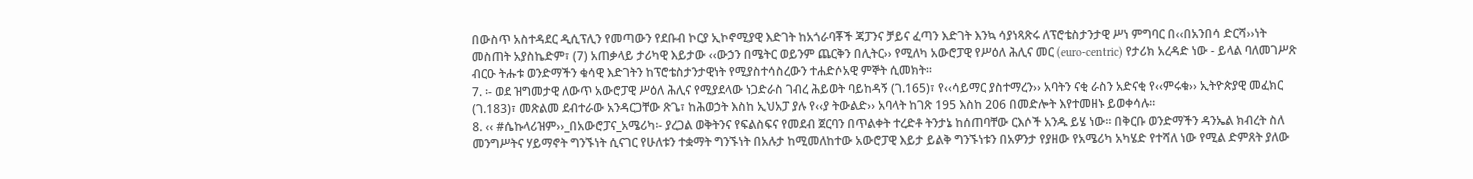በውስጥ አስተዳደር ዲሲፕሊን የመጣውን የደቡብ ኮርያ ኢኮኖሚያዊ እድገት ከአጎራባቾች ጃፓንና ቻይና ፈጣን እድገት እንኳ ሳያነጻጽሩ ለፕሮቴስታንታዊ ሥነ ምግባር በ‹‹በአንበሳ ድርሻ››ነት መስጠት አያስኬድም፣ (7) አጠቃላይ ታሪካዊ እይታው ‹‹ውኃን በሜትር ወይንም ጨርቅን በሊትር›› የሚለካ አውሮፓዊ የሥዕለ ሕሊና መር (euro-centric) የታሪክ አረዳድ ነው - ይላል ባለመገሥጽ ብርዑ ትሑቱ ወንድማችን ቁሳዊ እድገትን ከፕሮቴስታንታዊነት የሚያስተሳስረውን ተሐድሶአዊ ምኞት ሲመክት፡፡
7. ፡- ወደ ዝግመታዊ ለውጥ አውሮፓዊ ሥዕለ ሕሊና የሚያደላው ነጋድራስ ገብረ ሕይወት ባይከዳኝ (ገ.165)፣ የ‹‹ሳይማር ያስተማረን›› አባትን ናቂ ራስን አድናቂ የ‹‹ምሩቁ›› ኢትዮጵያዊ መፈክር (ገ.183)፣ መጽልመ ደብተራው አንዳርጋቸው ጽጌ፣ ከሕወኃት እስከ ኢህአፓ ያሉ የ‹‹ያ ትውልድ›› አባላት ከገጽ 195 እስከ 206 በመድሎት እየተመዘኑ ይወቀሳሉ፡፡
8. ‹‹ #ሴኩላሪዝም››_በአውሮፓና_አሜሪካ፡- ያረጋል ወቅትንና የፍልስፍና የመደብ ጀርባን በጥልቀት ተረድቶ ትንታኔ ከሰጠባቸው ርእሶች አንዱ ይሄ ነው፡፡ በቅርቡ ወንድማችን ዳንኤል ክብረት ስለ መንግሥትና ሃይማኖት ግንኙነት ሲናገር የሁለቱን ተቋማት ግንኙነት በአሉታ ከሚመለከተው አውሮፓዊ እይታ ይልቅ ግንኙነቱን በአዎንታ የያዘው የአሜሪካ አካሄድ የተሻለ ነው የሚል ድምጸት ያለው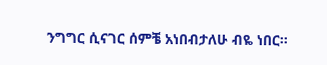ንግግር ሲናገር ሰምቼ አነበብታለሁ ብዬ ነበር፡፡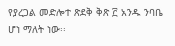የያረጋል መድሎተ ጽደቅ ቅጽ ፫ አንዱ ንባቤ ሆነ ማለት ነው፡፡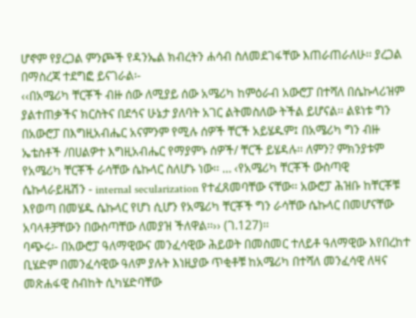ሆኖም የያረጋል ምንጮች የዳንኤል ክብረትን ሐሳብ ስለመደገፋቸው እጠራጠራለሁ፡፡ ያረጋል በማስረጃ ተደግፎ ይናገራል፡-
‹‹በአሜሪካ ቸርቾች ብዙ ሰው ለሚያይ ሰው አሜሪካ ከምዕራብ አውሮፓ በተሻለ በሴኩላሪዝም ያልተጠቃችና ክርስትና በደኅና ሁኔታ ያለባት አገር ልትመስለው ትችል ይሆናል፡፡ ልዩነቱ ግን በአውሮፓ በእግዚአብሔር አናምንም የሚሉ ሰዎች ቸርች አይሄዱም፤ በአሜሪካ ግን ብዙ ኤቴስቶች /በሀልዎተ እግዚአብሔር የማያምኑ ሰዎች/ ቸርች ይሄዳሉ፡፡ ለምን? ምክንያቱም የአሜሪካ ቸርቾች ራሳቸው ሴኩላር ስለሆኑ ነው፡፡ … ‹የአሜሪካ ቸርቾች ውስጣዊ ሴኩላራይዜሽን - internal secularization የተፈጸመባቸው ናቸው፡፡ አውሮፓ ሕዝቡ ከቸርቾቹ እየወጣ በመሄዱ ሴኩላር የሆነ ሲሆን የአሜሪካ ቸርቾች ግን ራሳቸው ሴኩላር በመሆናቸው አባላቶቻቸውን በውስጣቸው ለመያዝ ችለዋል፡፡›› (ገ.127)፡፡
ባጭሩ፡- በአውሮፓ ዓለማዊውና መንፈሳዊው ሕይወት በመስመር ተለይቶ ዓለማዊው እየበረከተ ቢሄድም በመንፈሳዊው ዓለም ያሉት እነዚያው ጥቂቶቹ ከአሜሪካ በተሻለ መንፈሳዊ ለዛና መጽሐፋዊ ስብከት ሲካሄድባቸው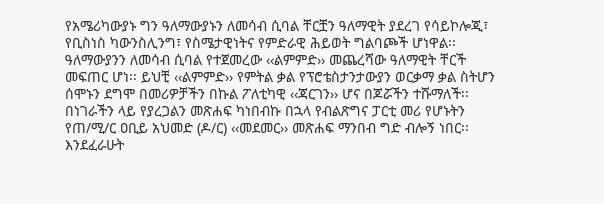የአሜሪካውያኑ ግን ዓለማውያኑን ለመሳብ ሲባል ቸርቿን ዓለማዊት ያደረገ የሳይኮሎጂ፣ የቢስነስ ካውንስሊንግ፣ የስሜታዊነትና የምድራዊ ሕይወት ግልባጮች ሆነዋል፡፡ ዓለማውያንን ለመሳብ ሲባል የተጀመረው ‹‹ልምምድ›› መጨረሻው ዓለማዊት ቸርች መፍጠር ሆነ፡፡ ይህቺ ‹‹ልምምድ›› የምትል ቃል የፕሮቴስታንታውያን ወርቃማ ቃል ስትሆን ሰሞኑን ደግሞ በመሪዎቻችን በኩል ፖለቲካዊ ‹‹ጃርገን›› ሆና በጆሯችን ተሹማለች፡፡ በነገራችን ላይ የያረጋልን መጽሐፍ ካነበብኩ በኋላ የብልጽግና ፓርቲ መሪ የሆኑትን የጠ/ሚ/ር ዐቢይ አህመድ (ዶ/ር) ‹‹መደመር›› መጽሐፍ ማንበብ ግድ ብሎኝ ነበር፡፡ እንደፈራሁት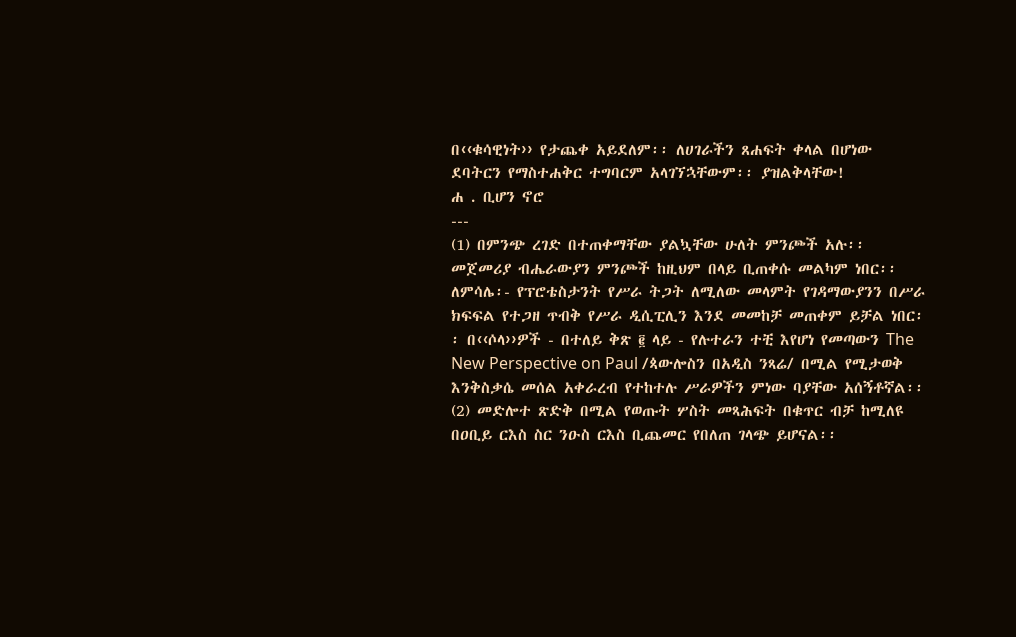በ‹‹ቁሳዊነት›› የታጨቀ አይደለም፡፡ ለሀገራችን ጸሐፍት ቀላል በሆነው ደባትርን የማስተሐቅር ተግባርም አላገኘኋቸውም፡፡ ያዝልቅላቸው!
ሐ . ቢሆን ኖሮ
---
(1) በምንጭ ረገድ በተጠቀማቸው ያልኳቸው ሁለት ምንጮች አሉ፡፡ መጀመሪያ ብሔራውያን ምንጮች ከዚህም በላይ ቢጠቀሱ መልካም ነበር፡፡ ለምሳሌ፡- የፕሮቴስታንት የሥራ ትጋት ለሚለው መላምት የገዳማውያንን በሥራ ክፍፍል የተጋዘ ጥብቅ የሥራ ዲሲፒሊን እንደ መመከቻ መጠቀም ይቻል ነበር፡፡ በ‹‹ሶላ››ዎች - በተለይ ቅጽ ፪ ላይ - የሉተራን ተቺ እየሆነ የመጣውን The New Perspective on Paul /ጳውሎስን በአዲስ ንጻሬ/ በሚል የሚታወቅ እንቅስቃሴ መሰል አቀራረብ የተከተሉ ሥራዎችን ምነው ባያቸው አሰኝቶኛል፡፡
(2) መድሎተ ጽድቅ በሚል የወጡት ሦስት መጻሕፍት በቁጥር ብቻ ከሚለዩ በዐቢይ ርእስ ስር ንዑስ ርእስ ቢጨመር የበለጠ ገላጭ ይሆናል፡፡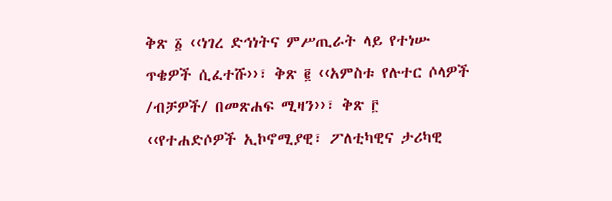ቅጽ ፩ ‹‹ነገረ ድኅነትና ምሥጢራት ላይ የተነሡ ጥቄዎች ሲፈተሹ››፣ ቅጽ ፪ ‹‹አምስቱ የሉተር ሶላዎች /ብቻዎች/ በመጽሐፍ ሚዛን››፣ ቅጽ ፫ ‹‹የተሐድሶዎች ኢኮኖሚያዊ፣ ፖለቲካዊና ታሪካዊ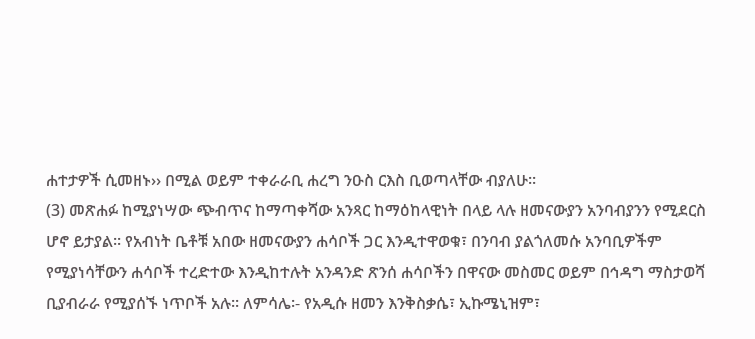ሐተታዎች ሲመዘኑ›› በሚል ወይም ተቀራራቢ ሐረግ ንዑስ ርእስ ቢወጣላቸው ብያለሁ፡፡
(3) መጽሐፉ ከሚያነሣው ጭብጥና ከማጣቀሻው አንጻር ከማዕከላዊነት በላይ ላሉ ዘመናውያን አንባብያንን የሚደርስ ሆኖ ይታያል፡፡ የአብነት ቤቶቹ አበው ዘመናውያን ሐሳቦች ጋር እንዲተዋወቁ፣ በንባብ ያልጎለመሱ አንባቢዎችም የሚያነሳቸውን ሐሳቦች ተረድተው እንዲከተሉት አንዳንድ ጽንሰ ሐሳቦችን በዋናው መስመር ወይም በኅዳግ ማስታወሻ ቢያብራራ የሚያሰኙ ነጥቦች አሉ፡፡ ለምሳሌ፡- የአዲሱ ዘመን እንቅስቃሴ፣ ኢኩሜኒዝም፣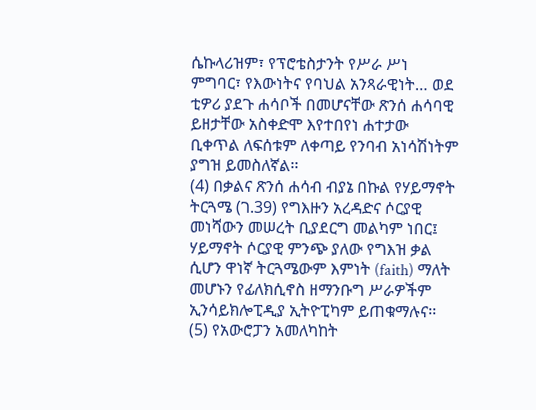ሴኩላሪዝም፣ የፕሮቴስታንት የሥራ ሥነ ምግባር፣ የእውነትና የባህል አንጻራዊነት… ወደ ቲዎሪ ያደጉ ሐሳቦች በመሆናቸው ጽንሰ ሐሳባዊ ይዘታቸው አስቀድሞ እየተበየነ ሐተታው ቢቀጥል ለፍሰቱም ለቀጣይ የንባብ አነሳሽነትም ያግዝ ይመስለኛል፡፡
(4) በቃልና ጽንሰ ሐሳብ ብያኔ በኩል የሃይማኖት ትርጓሜ (ገ.39) የግእዙን አረዳድና ሶርያዊ መነሻውን መሠረት ቢያደርግ መልካም ነበር፤ ሃይማኖት ሶርያዊ ምንጭ ያለው የግእዝ ቃል ሲሆን ዋነኛ ትርጓሜውም እምነት (faith) ማለት መሆኑን የፊለክሲኖስ ዘማንቡግ ሥራዎችም ኢንሳይክሎፒዲያ ኢትዮፒካም ይጠቁማሉና፡፡
(5) የአውሮፓን አመለካከት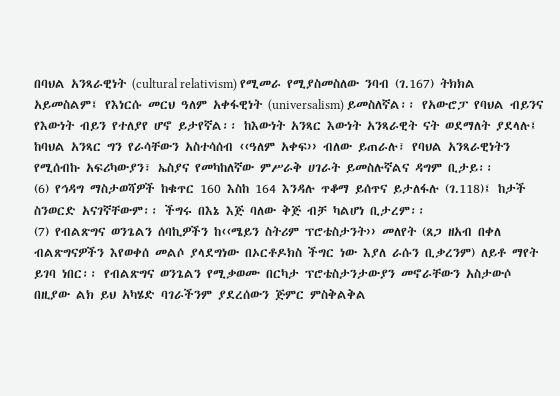በባህል አንጻራዊነት (cultural relativism) የሚመራ የሚያስመስለው ንባብ (ገ.167) ትክክል አይመስልም፤ የእነርሱ መርህ ዓለም አቀፋዊነት (universalism) ይመስለኛል፡፡ የአውሮፓ የባህል ብይንና የእውነት ብይን የተለያየ ሆኖ ይታየኛል፡፡ ከእውነት አንጻር እውነት አንጻራዊት ናት ወደማለት ያደላሉ፤ ከባህል አንጻር ግን የራሳቸውን አስተሳሰብ ‹‹ዓለም አቀፍ›› ብለው ይጠራሉ፣ የባህል አንጻራዊነትን የሚሰብኩ አፍሪካውያን፣ ኤስያና የመካከለኛው ምሥራቅ ሀገራት ይመስሉኛልና ዳግም ቢታይ፡፡
(6) የኅዳግ ማስታወሻዎች ከቁጥር 160 እስከ 164 እንዳሉ ጥቆማ ይሰጥና ይታለፋሉ (ገ.118)፤ ከታች ስንወርድ አናገኛቸውም፡፡ ችግሩ በእኔ እጅ ባለው ቅጅ ብቻ ካልሆነ ቢታረም፡፡
(7) የብልጽግና ወንጌልን ሰባኪዎችን ከ‹‹ሜይን ስትሪም ፕሮቴስታንት›› መለየት (ጸጋ ዘአብ በቀለ ብልጽግናዎችን እየወቀሰ መልሶ ያላደግነው በኦርቶዶክስ ችግር ነው እያለ ራሱን ቢቃረንም) ለይቶ ማየት ይገባ ነበር፡፡ የብልጽግና ወንጌልን የሚቃወሙ በርካታ ፕሮቴስታንታውያን መኖራቸውን አስታውሶ በዚያው ልክ ይህ አካሄድ ባገራችንም ያደረሰውን ጅምር ምስቅልቅል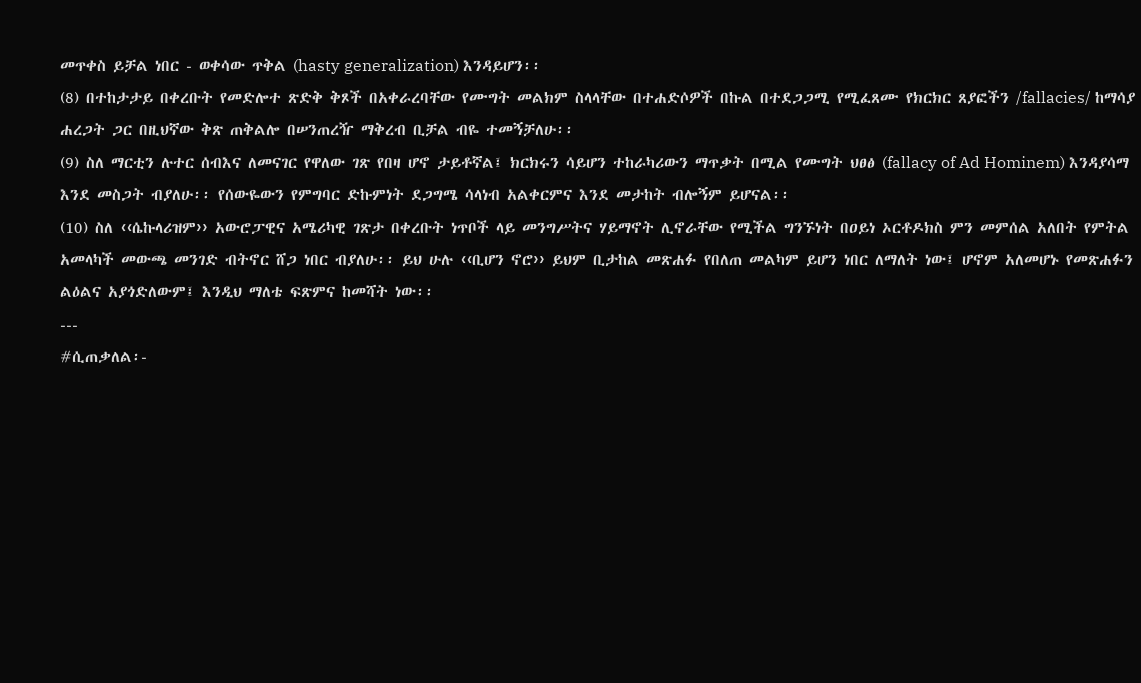መጥቀስ ይቻል ነበር - ወቀሳው ጥቅል (hasty generalization) እንዳይሆን፡፡
(8) በተከታታይ በቀረቡት የመድሎተ ጽድቅ ቅጾች በአቀራረባቸው የሙግት መልክም ስላላቸው በተሐድሶዎች በኩል በተደጋጋሚ የሚፈጸሙ የክርክር ጸያፎችን /fallacies/ ከማሳያ ሐረጋት ጋር በዚህኛው ቅጽ ጠቅልሎ በሠንጠረዥ ማቅረብ ቢቻል ብዬ ተመኝቻለሁ፡፡
(9) ስለ ማርቲን ሉተር ሰብእና ለመናገር የዋለው ገጽ የበዛ ሆኖ ታይቶኛል፤ ክርክሩን ሳይሆን ተከራካሪውን ማጥቃት በሚል የሙግት ህፀፅ (fallacy of Ad Hominem) እንዳያሳማ እንደ መስጋት ብያለሁ፡፡ የሰውዬውን የምግባር ድኩምነት ደጋግሜ ሳላነብ አልቀርምና እንደ መታከት ብሎኝም ይሆናል፡፡
(10) ስለ ‹‹ሴኩላሪዝም›› አውሮፓዊና አሜሪካዊ ገጽታ በቀረቡት ነጥቦች ላይ መንግሥትና ሃይማኖት ሊኖራቸው የሚችል ግንኙነት በዐይነ ኦርቶዶክስ ምን መምሰል አለበት የምትል አመላካች መውጫ መንገድ ብትኖር ሸጋ ነበር ብያለሁ፡፡ ይህ ሁሉ ‹‹ቢሆን ኖሮ›› ይህም ቢታከል መጽሐፉ የበለጠ መልካም ይሆን ነበር ለማለት ነው፤ ሆኖም አለመሆኑ የመጽሐፉን ልዕልና አያጎድለውም፤ እንዲህ ማለቴ ፍጽምና ከመሻት ነው፡፡
---
#ሲጠቃለል፡-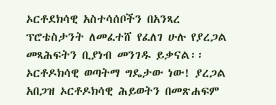ኦርቶደክሳዊ አስተሳሰቦችን በአንጻረ ፕሮቴስታንት ለመፈተሸ የፈለገ ሁሉ የያረጋል መጻሕፍትን ቢያነብ መንገዱ ይቃናል፡፡ ኦርቶዶክሳዊ ወጣትማ ግዴታው ነው! ያረጋል አበጋዝ ኦርቶዶክሳዊ ሕይወትን በመጽሐፍም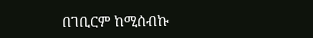በገቢርም ከሚሰብኩ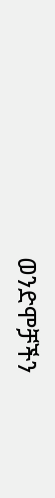ወንድሞቻችን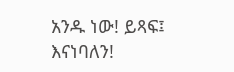አንዱ ነው! ይጻፍ፤ እናነባለን!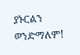ያኑርልን ወንድማለም!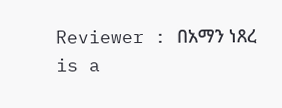Reviewer : በአማን ነጸረ is a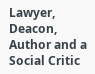Lawyer, Deacon, Author and a Social Critic